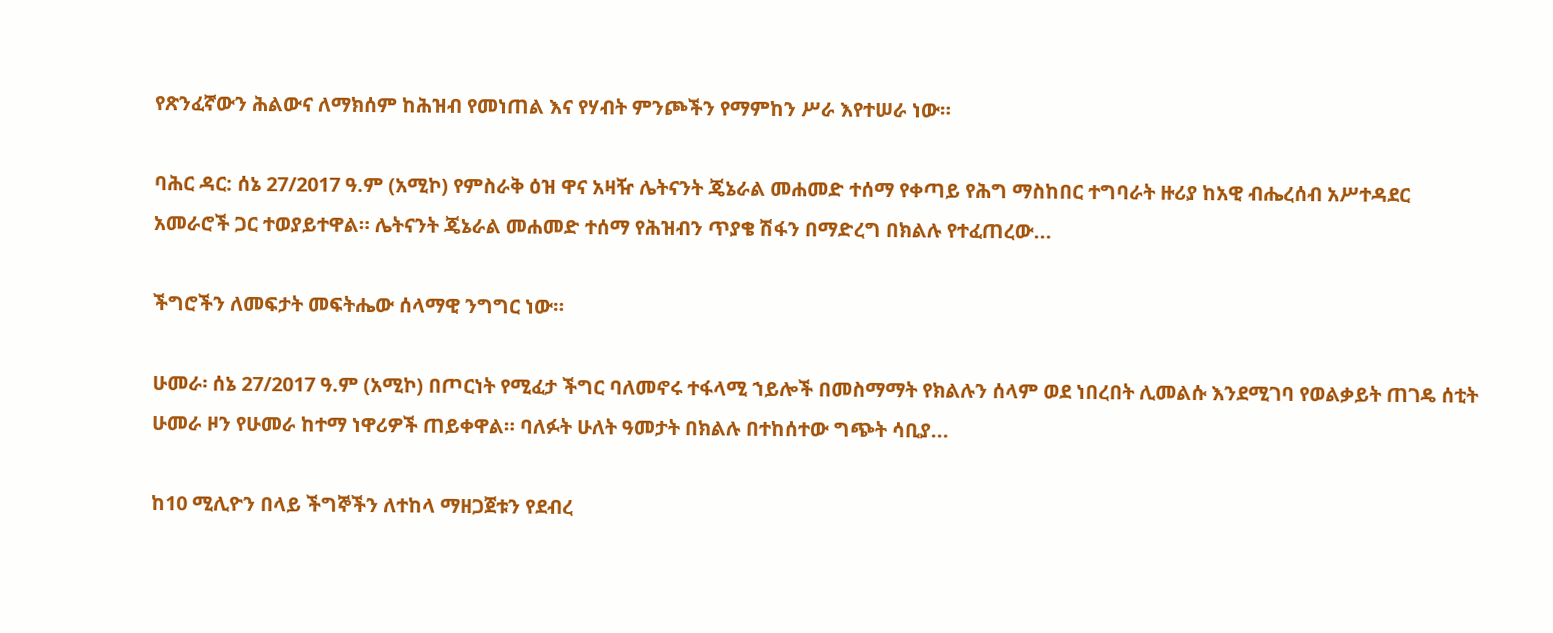የጽንፈኛውን ሕልውና ለማክሰም ከሕዝብ የመነጠል እና የሃብት ምንጮችን የማምከን ሥራ እየተሠራ ነው።

ባሕር ዳር: ሰኔ 27/2017 ዓ.ም (አሚኮ) የምስራቅ ዕዝ ዋና አዛዥ ሌትናንት ጄኔራል መሐመድ ተሰማ የቀጣይ የሕግ ማስከበር ተግባራት ዙሪያ ከአዊ ብሔረሰብ አሥተዳደር አመራሮች ጋር ተወያይተዋል። ሌትናንት ጄኔራል መሐመድ ተሰማ የሕዝብን ጥያቄ ሽፋን በማድረግ በክልሉ የተፈጠረው...

ችግሮችን ለመፍታት መፍትሔው ሰላማዊ ንግግር ነው።

ሁመራ፡ ሰኔ 27/2017 ዓ.ም (አሚኮ) በጦርነት የሚፈታ ችግር ባለመኖሩ ተፋላሚ ኀይሎች በመስማማት የክልሉን ሰላም ወደ ነበረበት ሊመልሱ እንደሚገባ የወልቃይት ጠገዴ ሰቲት ሁመራ ዞን የሁመራ ከተማ ነዋሪዎች ጠይቀዋል። ባለፉት ሁለት ዓመታት በክልሉ በተከሰተው ግጭት ሳቢያ...

ከ10 ሚሊዮን በላይ ችግኞችን ለተከላ ማዘጋጀቱን የደብረ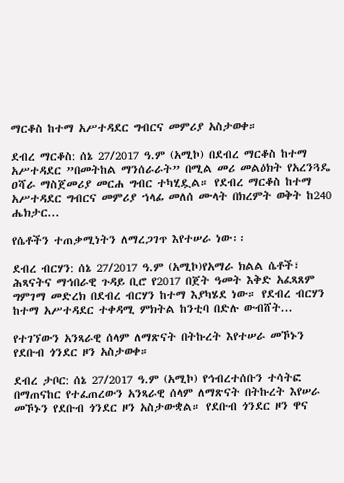ማርቆስ ከተማ አሥተዳደር ግብርና መምሪያ አስታወቀ።

ደብረ ማርቆስ: ሰኔ 27/2017 ዓ.ም (አሚኮ) በደብረ ማርቆስ ከተማ አሥተዳደር ”በመትከል ማንሰራራት” በሚል መሪ መልዕክት የአረንጓዴ ዐሻራ ማስጀመሪያ መርሐ ግብር ተካሂዷል። የደብረ ማርቆስ ከተማ አሥተዳደር ግብርና መምሪያ ኀላፊ መለሰ ሙላት በክረምት ወቅት ከ240 ሔክታር...

የሴቶችን ተጠቃሚነትን ለማረጋገጥ እየተሠራ ነው፡፡

ደብረ ብርሃን: ሰኔ 27/2017 ዓ.ም (አሚኮ)የአማራ ክልል ሴቶች፣ ሕጻናትና ማኅበራዊ ጉዳይ ቢሮ የ2017 በጀት ዓመት እቅድ አፈጻጸም ግምገማ መድረክ በደብረ ብርሃን ከተማ እያካሄደ ነው። የደብረ ብርሃን ከተማ አሥተዳደር ተቀዳሚ ምክትል ከንቲባ በድሉ ውብሸት...

የተገኘውን አንጻራዊ ሰላም ለማጽናት በትኩረት እየተሠራ መኾኑን የደቡብ ጎንደር ዞን አስታወቀ።

ደብረ ታቦር: ሰኔ 27/2017 ዓ.ም (አሚኮ) የኅብረተሰቡን ተሳትፎ በማጠናከር የተፈጠረውን አንጻራዊ ሰላም ለማጽናት በትኩረት እየሠራ መኾኑን የደቡብ ጎንደር ዞን አስታውቋል። የደቡብ ጎንደር ዞን ዋና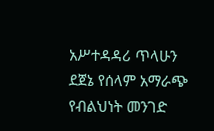አሥተዳዳሪ ጥላሁን ደጀኔ የሰላም አማራጭ የብልህነት መንገድ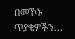በመኾኑ ጥያቄዎችን...